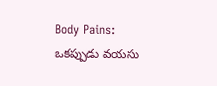Body Pains: ఒకప్పుడు వయసు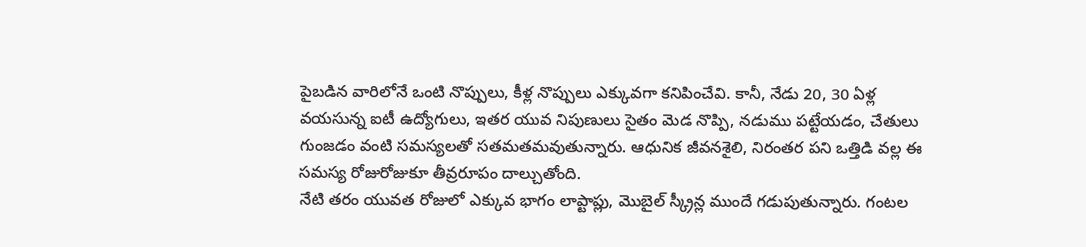పైబడిన వారిలోనే ఒంటి నొప్పులు, కీళ్ల నొప్పులు ఎక్కువగా కనిపించేవి. కానీ, నేడు 20, 30 ఏళ్ల వయసున్న ఐటీ ఉద్యోగులు, ఇతర యువ నిపుణులు సైతం మెడ నొప్పి, నడుము పట్టేయడం, చేతులు గుంజడం వంటి సమస్యలతో సతమతమవుతున్నారు. ఆధునిక జీవనశైలి, నిరంతర పని ఒత్తిడి వల్ల ఈ సమస్య రోజురోజుకూ తీవ్రరూపం దాల్చుతోంది.
నేటి తరం యువత రోజులో ఎక్కువ భాగం లాప్టాప్లు, మొబైల్ స్క్రీన్ల ముందే గడుపుతున్నారు. గంటల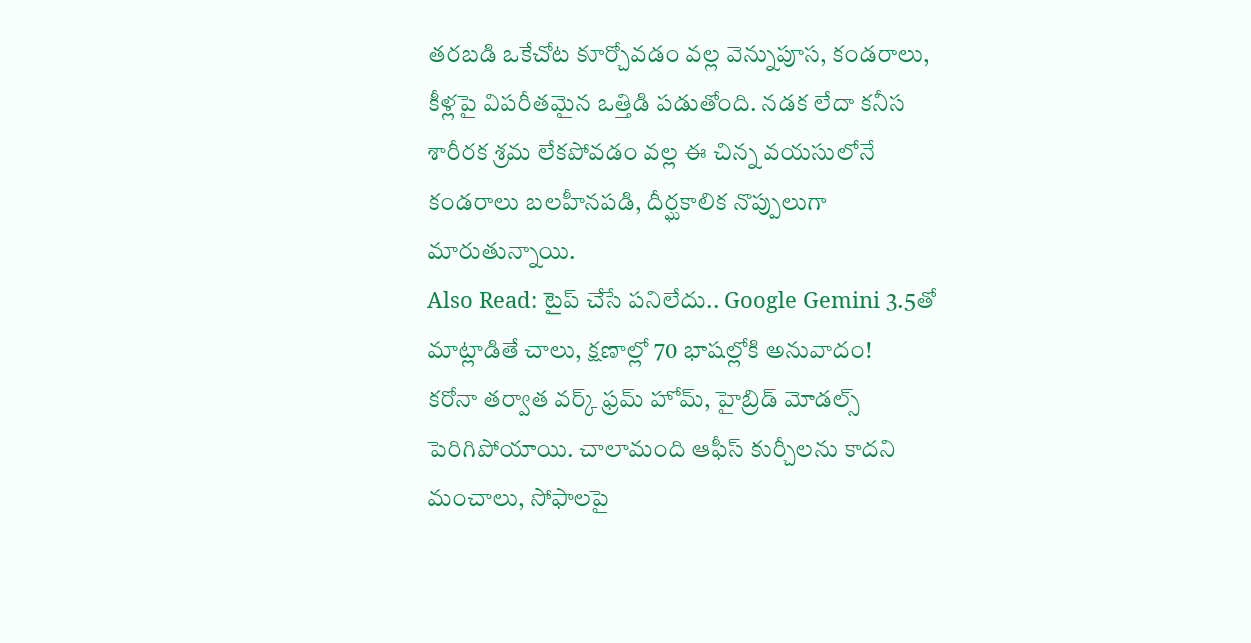తరబడి ఒకేచోట కూర్చోవడం వల్ల వెన్నుపూస, కండరాలు, కీళ్లపై విపరీతమైన ఒత్తిడి పడుతోంది. నడక లేదా కనీస శారీరక శ్రమ లేకపోవడం వల్ల ఈ చిన్న వయసులోనే కండరాలు బలహీనపడి, దీర్ఘకాలిక నొప్పులుగా మారుతున్నాయి.
Also Read: టైప్ చేసే పనిలేదు.. Google Gemini 3.5తో మాట్లాడితే చాలు, క్షణాల్లో 70 భాషల్లోకి అనువాదం!
కరోనా తర్వాత వర్క్ ఫ్రమ్ హోమ్, హైబ్రిడ్ మోడల్స్ పెరిగిపోయాయి. చాలామంది ఆఫీస్ కుర్చీలను కాదని మంచాలు, సోఫాలపై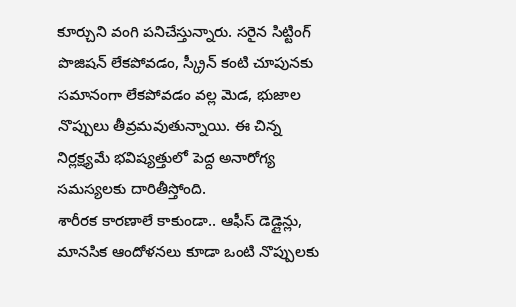కూర్చుని వంగి పనిచేస్తున్నారు. సరైన సిట్టింగ్ పొజిషన్ లేకపోవడం, స్క్రీన్ కంటి చూపునకు సమానంగా లేకపోవడం వల్ల మెడ, భుజాల నొప్పులు తీవ్రమవుతున్నాయి. ఈ చిన్న నిర్లక్ష్యమే భవిష్యత్తులో పెద్ద అనారోగ్య సమస్యలకు దారితీస్తోంది.
శారీరక కారణాలే కాకుండా.. ఆఫీస్ డెడ్లైన్లు, మానసిక ఆందోళనలు కూడా ఒంటి నొప్పులకు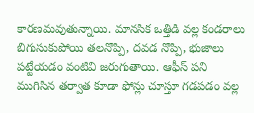కారణమవుతున్నాయి. మానసిక ఒత్తిడి వల్ల కండరాలు బిగుసుకుపోయి తలనొప్పి, దవడ నొప్పి, భుజాలు పట్టేయడం వంటివి జరుగుతాయి. ఆఫీస్ పని ముగిసిన తర్వాత కూడా ఫోన్లు చూస్తూ గడపడం వల్ల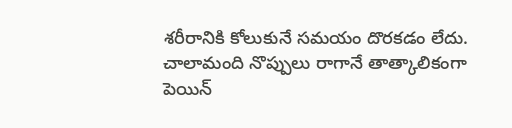శరీరానికి కోలుకునే సమయం దొరకడం లేదు.
చాలామంది నొప్పులు రాగానే తాత్కాలికంగా పెయిన్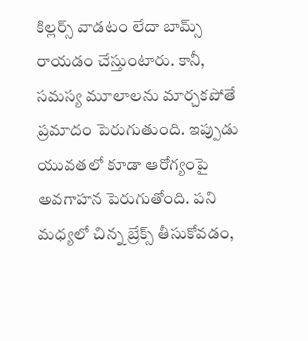కిల్లర్స్ వాడటం లేదా బామ్స్ రాయడం చేస్తుంటారు. కానీ, సమస్య మూలాలను మార్చకపోతే ప్రమాదం పెరుగుతుంది. ఇప్పుడు యువతలో కూడా ఆరోగ్యంపై అవగాహన పెరుగుతోంది. పని మధ్యలో చిన్న బ్రేక్స్ తీసుకోవడం,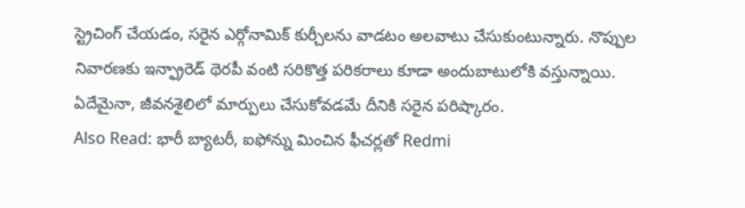స్ట్రెచింగ్ చేయడం, సరైన ఎర్గోనామిక్ కుర్చీలను వాడటం అలవాటు చేసుకుంటున్నారు. నొప్పుల నివారణకు ఇన్ఫ్రారెడ్ థెరపీ వంటి సరికొత్త పరికరాలు కూడా అందుబాటులోకి వస్తున్నాయి. ఏదేమైనా, జీవనశైలిలో మార్పులు చేసుకోవడమే దీనికి సరైన పరిష్కారం.
Also Read: భారీ బ్యాటరీ, ఐఫోన్ను మించిన ఫీచర్లతో Redmi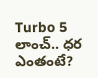Turbo 5 లాంచ్.. ధర ఎంతంటే?